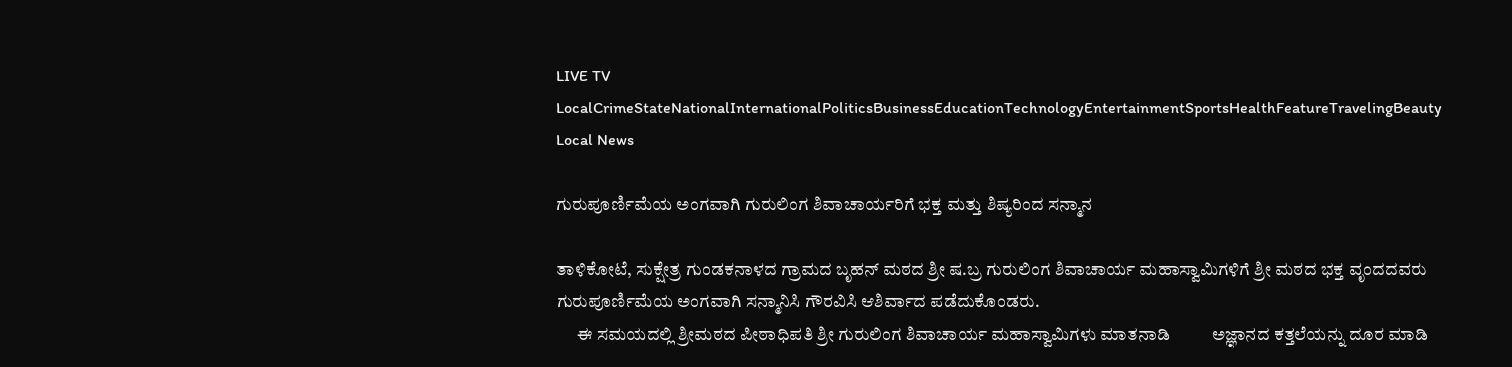LIVE TV LocalCrimeStateNationalInternationalPoliticsBusinessEducationTechnologyEntertainmentSportsHealthFeatureTravelingBeauty
Local News

ಗುರುಪೂರ್ಣಿಮೆಯ ಅಂಗವಾಗಿ ಗುರುಲಿಂಗ ಶಿವಾಚಾರ್ಯರಿಗೆ ಭಕ್ತ ಮತ್ತು ಶಿಷ್ಯರಿಂದ ಸನ್ಮಾನ

ತಾಳಿಕೋಟೆ, ಸುಕ್ಷೇತ್ರ ಗುಂಡಕನಾಳದ ಗ್ರಾಮದ ಬೃಹನ್ ಮಠದ ಶ್ರೀ ಷ.ಬ್ರ ಗುರುಲಿಂಗ ಶಿವಾಚಾರ್ಯ ಮಹಾಸ್ವಾಮಿಗಳಿಗೆ ಶ್ರೀ ಮಠದ ಭಕ್ತ ವೃಂದದವರು ಗುರುಪೂರ್ಣಿಮೆಯ ಅಂಗವಾಗಿ ಸನ್ಮಾನಿಸಿ ಗೌರವಿಸಿ ಆಶಿರ್ವಾದ ಪಡೆದುಕೊಂಡರು.
      ಈ ಸಮಯದಲ್ಲಿ ಶ್ರೀಮಠದ ಪೀಠಾಧಿಪತಿ ಶ್ರೀ ಗುರುಲಿಂಗ ಶಿವಾಚಾರ್ಯ ಮಹಾಸ್ವಾಮಿಗಳು ಮಾತನಾಡಿ          ಅಜ್ಞಾನದ ಕತ್ತಲೆಯನ್ನು ದೂರ ಮಾಡಿ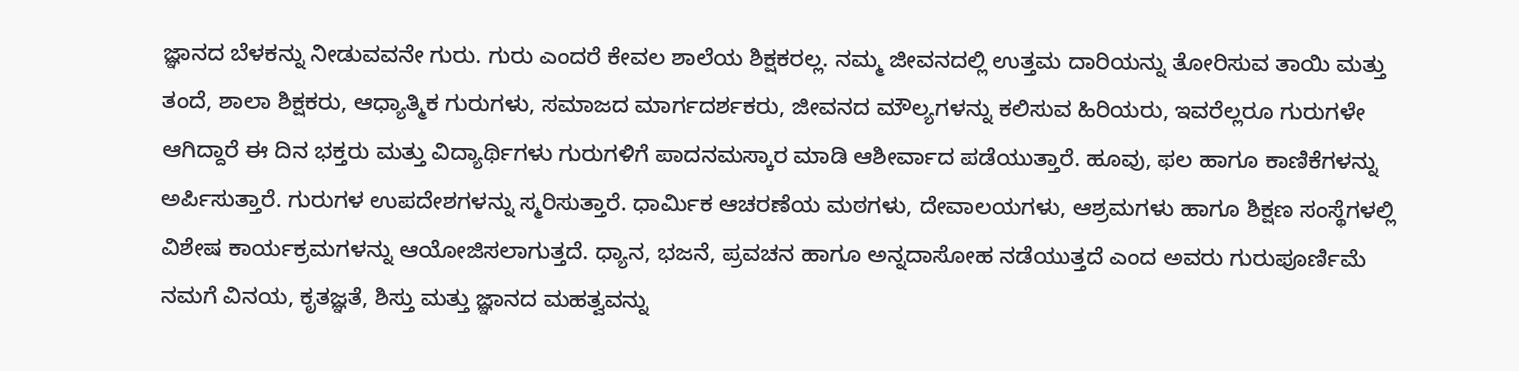ಜ್ಞಾನದ ಬೆಳಕನ್ನು ನೀಡುವವನೇ ಗುರು. ಗುರು ಎಂದರೆ ಕೇವಲ ಶಾಲೆಯ ಶಿಕ್ಷಕರಲ್ಲ. ನಮ್ಮ ಜೀವನದಲ್ಲಿ ಉತ್ತಮ ದಾರಿಯನ್ನು ತೋರಿಸುವ ತಾಯಿ ಮತ್ತು ತಂದೆ, ಶಾಲಾ ಶಿಕ್ಷಕರು, ಆಧ್ಯಾತ್ಮಿಕ ಗುರುಗಳು, ಸಮಾಜದ ಮಾರ್ಗದರ್ಶಕರು, ಜೀವನದ ಮೌಲ್ಯಗಳನ್ನು ಕಲಿಸುವ ಹಿರಿಯರು, ಇವರೆಲ್ಲರೂ ಗುರುಗಳೇ ಆಗಿದ್ದಾರೆ ಈ ದಿನ ಭಕ್ತರು ಮತ್ತು ವಿದ್ಯಾರ್ಥಿಗಳು ಗುರುಗಳಿಗೆ ಪಾದನಮಸ್ಕಾರ ಮಾಡಿ ಆಶೀರ್ವಾದ ಪಡೆಯುತ್ತಾರೆ. ಹೂವು, ಫಲ ಹಾಗೂ ಕಾಣಿಕೆಗಳನ್ನು ಅರ್ಪಿಸುತ್ತಾರೆ. ಗುರುಗಳ ಉಪದೇಶಗಳನ್ನು ಸ್ಮರಿಸುತ್ತಾರೆ. ಧಾರ್ಮಿಕ ಆಚರಣೆಯ ಮಠಗಳು, ದೇವಾಲಯಗಳು, ಆಶ್ರಮಗಳು ಹಾಗೂ ಶಿಕ್ಷಣ ಸಂಸ್ಥೆಗಳಲ್ಲಿ ವಿಶೇಷ ಕಾರ್ಯಕ್ರಮಗಳನ್ನು ಆಯೋಜಿಸಲಾಗುತ್ತದೆ. ಧ್ಯಾನ, ಭಜನೆ, ಪ್ರವಚನ ಹಾಗೂ ಅನ್ನದಾಸೋಹ ನಡೆಯುತ್ತದೆ ಎಂದ ಅವರು ಗುರುಪೂರ್ಣಿಮೆ ನಮಗೆ ವಿನಯ, ಕೃತಜ್ಞತೆ, ಶಿಸ್ತು ಮತ್ತು ಜ್ಞಾನದ ಮಹತ್ವವನ್ನು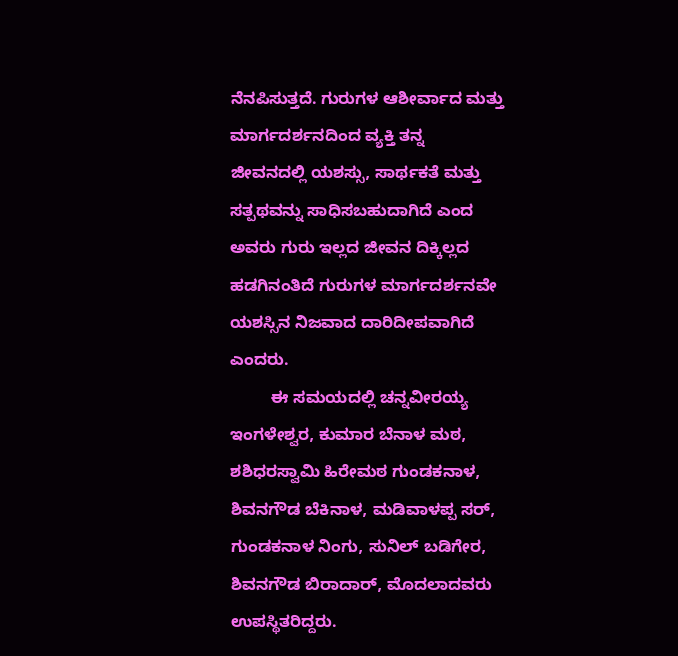ನೆನಪಿಸುತ್ತದೆ. ಗುರುಗಳ ಆಶೀರ್ವಾದ ಮತ್ತು ಮಾರ್ಗದರ್ಶನದಿಂದ ವ್ಯಕ್ತಿ ತನ್ನ ಜೀವನದಲ್ಲಿ ಯಶಸ್ಸು, ಸಾರ್ಥಕತೆ ಮತ್ತು ಸತ್ಪಥವನ್ನು ಸಾಧಿಸಬಹುದಾಗಿದೆ ಎಂದ ಅವರು ಗುರು ಇಲ್ಲದ ಜೀವನ ದಿಕ್ಕಿಲ್ಲದ ಹಡಗಿನಂತಿದೆ ಗುರುಗಳ ಮಾರ್ಗದರ್ಶನವೇ ಯಶಸ್ಸಿನ ನಿಜವಾದ ದಾರಿದೀಪವಾಗಿದೆ ಎಂದರು.
         ಈ ಸಮಯದಲ್ಲಿ ಚನ್ನವೀರಯ್ಯ ಇಂಗಳೇಶ್ವರ, ಕುಮಾರ ಬೆನಾಳ ಮಠ, ಶಶಿಧರಸ್ವಾಮಿ ಹಿರೇಮಠ ಗುಂಡಕನಾಳ, ಶಿವನಗೌಡ ಬೆಕಿನಾಳ, ಮಡಿವಾಳಪ್ಪ ಸರ್, ಗುಂಡಕನಾಳ ನಿಂಗು, ಸುನಿಲ್ ಬಡಿಗೇರ, ಶಿವನಗೌಡ ಬಿರಾದಾರ್, ಮೊದಲಾದವರು ಉಪಸ್ಥಿತರಿದ್ದರು.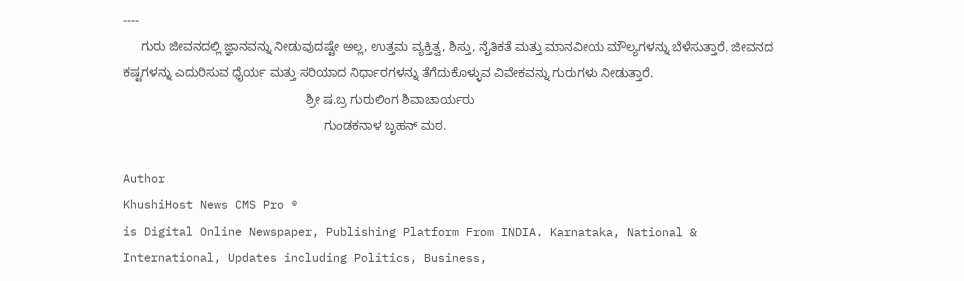----
     ಗುರು ಜೀವನದಲ್ಲಿ ಜ್ಞಾನವನ್ನು ನೀಡುವುದಷ್ಟೇ ಅಲ್ಲ, ಉತ್ತಮ ವ್ಯಕ್ತಿತ್ವ, ಶಿಸ್ತು, ನೈತಿಕತೆ ಮತ್ತು ಮಾನವೀಯ ಮೌಲ್ಯಗಳನ್ನು ಬೆಳೆಸುತ್ತಾರೆ. ಜೀವನದ ಕಷ್ಟಗಳನ್ನು ಎದುರಿಸುವ ಧೈರ್ಯ ಮತ್ತು ಸರಿಯಾದ ನಿರ್ಧಾರಗಳನ್ನು ತೆಗೆದುಕೊಳ್ಳುವ ವಿವೇಕವನ್ನು ಗುರುಗಳು ನೀಡುತ್ತಾರೆ.
                                                     ಶ್ರೀ ಷ.ಬ್ರ ಗುರುಲಿಂಗ ಶಿವಾಚಾರ್ಯರು
                                                          ಗುಂಡಕನಾಳ ಬೃಹನ್ ಮಠ.

Author
KhushiHost News CMS Pro ®
is Digital Online Newspaper, Publishing Platform From INDIA. Karnataka, National & International, Updates including Politics, Business,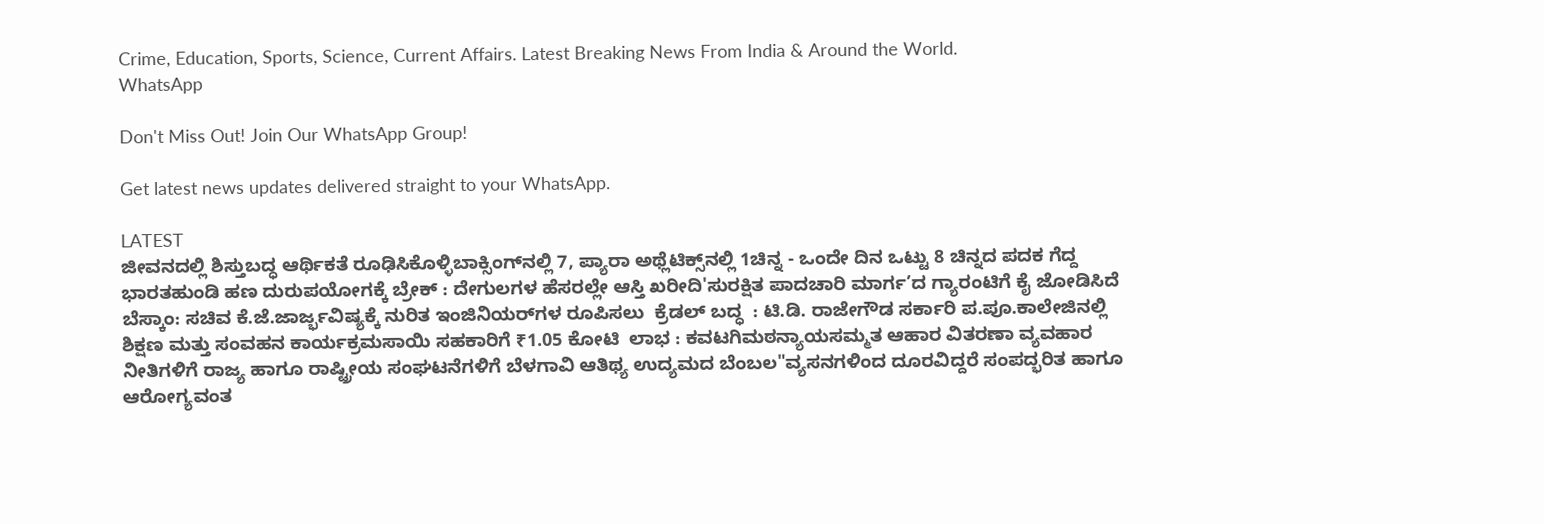Crime, Education, Sports, Science, Current Affairs. Latest Breaking News From India & Around the World.
WhatsApp

Don't Miss Out! Join Our WhatsApp Group!

Get latest news updates delivered straight to your WhatsApp.

LATEST
ಜೀವನದಲ್ಲಿ ಶಿಸ್ತುಬದ್ಧ ಆರ್ಥಿಕತೆ ರೂಢಿಸಿಕೊಳ್ಳಿಬಾಕ್ಸಿಂಗ್‌ನಲ್ಲಿ 7, ಪ್ಯಾರಾ ಅಥ್ಲೆಟಿಕ್ಸ್‌ನಲ್ಲಿ 1ಚಿನ್ನ - ಒಂದೇ ದಿನ ಒಟ್ಟು 8 ಚಿನ್ನದ ಪದಕ ಗೆದ್ದ ಭಾರತಹುಂಡಿ ಹಣ ದುರುಪಯೋಗಕ್ಕೆ ಬ್ರೇಕ್ : ದೇಗುಲಗಳ ಹೆಸರಲ್ಲೇ ಆಸ್ತಿ ಖರೀದಿ'ಸುರಕ್ಷಿತ ಪಾದಚಾರಿ ಮಾರ್ಗ’ದ ಗ್ಯಾರಂಟಿಗೆ ಕೈ ಜೋಡಿಸಿದೆ ಬೆಸ್ಕಾಂ: ಸಚಿವ ಕೆ.ಜೆ.ಜಾರ್ಜ್ಭವಿಷ್ಯಕ್ಕೆ ನುರಿತ ಇಂಜಿನಿಯರ್‌ಗಳ ರೂಪಿಸಲು  ಕ್ರೆಡಲ್‌ ಬದ್ಧ  : ಟಿ.ಡಿ. ರಾಜೇಗೌಡ ಸರ್ಕಾರಿ ಪ.ಪೂ.ಕಾಲೇಜಿನಲ್ಲಿ ಶಿಕ್ಷಣ ಮತ್ತು ಸಂವಹನ ಕಾರ್ಯಕ್ರಮಸಾಯಿ ಸಹಕಾರಿಗೆ ₹1.05 ಕೋಟಿ  ಲಾಭ : ಕವಟಗಿಮಠನ್ಯಾಯಸಮ್ಮತ ಆಹಾರ ವಿತರಣಾ ವ್ಯವಹಾರ ನೀತಿಗಳಿಗೆ ರಾಜ್ಯ ಹಾಗೂ ರಾಷ್ಟ್ರೀಯ ಸಂಘಟನೆಗಳಿಗೆ ಬೆಳಗಾವಿ ಆತಿಥ್ಯ ಉದ್ಯಮದ ಬೆಂಬಲ"ವ್ಯಸನಗಳಿಂದ ದೂರವಿದ್ದರೆ ಸಂಪದ್ಭರಿತ ಹಾಗೂ ಆರೋಗ್ಯವಂತ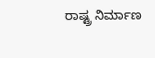ರಾಷ್ಟ್ರ ನಿರ್ಮಾಣ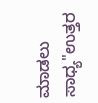ಮಾಡಲು ಸಾಧ್ಯ"ಉತ್ತರ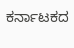ಕರ್ನಾಟಕದ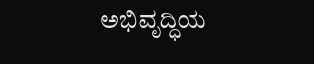ಅಭಿವೃದ್ಧಿಯ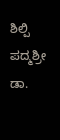ಶಿಲ್ಪಿ ಪದ್ಮಶ್ರೀ ಡಾ.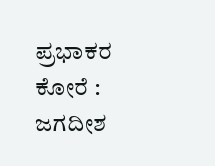ಪ್ರಭಾಕರ ಕೋರೆ : ಜಗದೀಶ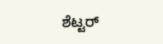ಶೆಟ್ಟರ್